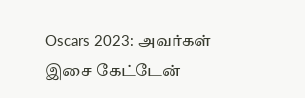Oscars 2023: அவர்கள் இசை கேட்டேன்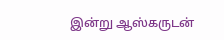இன்று ஆஸ்கருடன்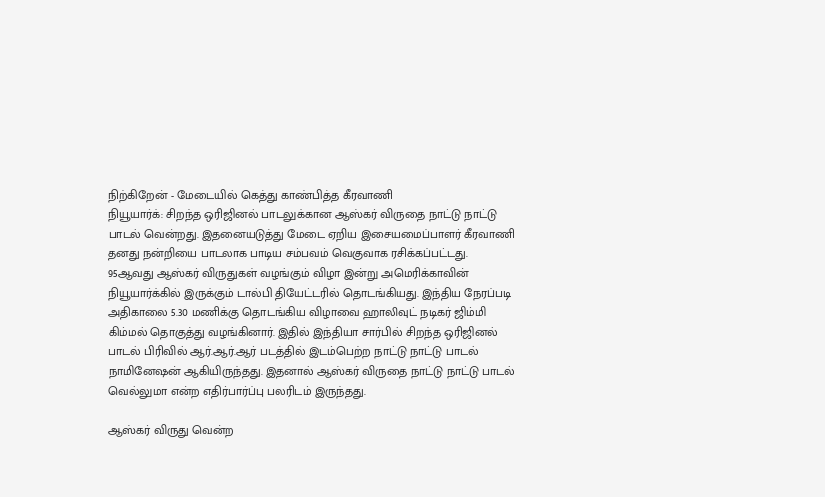நிற்கிறேன் - மேடையில் கெத்து காண்பித்த கீரவாணி
நியூயார்க்: சிறந்த ஒரிஜினல் பாடலுக்கான ஆஸ்கர் விருதை நாட்டு நாட்டு பாடல் வென்றது. இதனையடுத்து மேடை ஏறிய இசையமைப்பாளர் கீரவாணி தனது நன்றியை பாடலாக பாடிய சம்பவம் வெகுவாக ரசிக்கப்பட்டது.
95ஆவது ஆஸ்கர் விருதுகள் வழங்கும் விழா இன்று அமெரிக்காவின் நியூயார்க்கில் இருக்கும் டால்பி தியேட்டரில் தொடங்கியது. இந்திய நேரப்படி அதிகாலை 5.30 மணிக்கு தொடங்கிய விழாவை ஹாலிவுட் நடிகர் ஜிம்மி கிம்மல் தொகுத்து வழங்கினார். இதில் இந்தியா சார்பில் சிறந்த ஒரிஜினல் பாடல் பிரிவில் ஆர்.ஆர்.ஆர் படத்தில் இடம்பெற்ற நாட்டு நாட்டு பாடல் நாமினேஷன் ஆகியிருந்தது. இதனால் ஆஸ்கர் விருதை நாட்டு நாட்டு பாடல் வெல்லுமா என்ற எதிர்பார்ப்பு பலரிடம் இருந்தது.

ஆஸ்கர் விருது வென்ற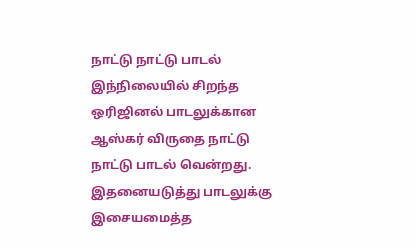நாட்டு நாட்டு பாடல்
இந்நிலையில் சிறந்த ஒரிஜினல் பாடலுக்கான ஆஸ்கர் விருதை நாட்டு நாட்டு பாடல் வென்றது. இதனையடுத்து பாடலுக்கு இசையமைத்த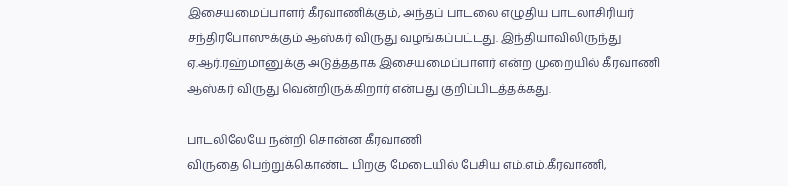இசையமைப்பாளர் கீரவாணிக்கும், அந்தப் பாடலை எழுதிய பாடலாசிரியர் சந்திரபோஸுக்கும் ஆஸ்கர் விருது வழங்கப்பட்டது. இந்தியாவிலிருந்து ஏ.ஆர்.ரஹ்மானுக்கு அடுத்ததாக இசையமைப்பாளர் என்ற முறையில் கீரவாணி ஆஸ்கர் விருது வென்றிருக்கிறார் என்பது குறிப்பிடத்தக்கது.

பாடலிலேயே நன்றி சொன்ன கீரவாணி
விருதை பெற்றுக்கொண்ட பிறகு மேடையில் பேசிய எம்.எம்.கீரவாணி,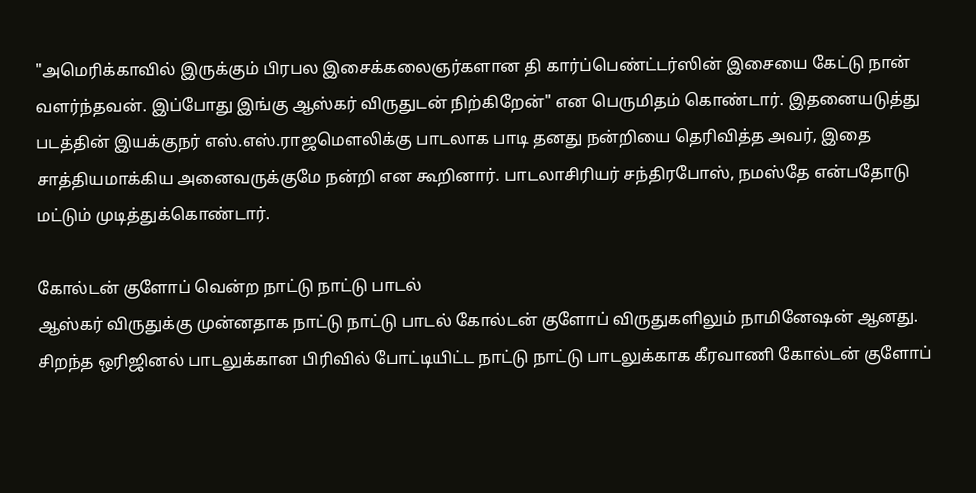"அமெரிக்காவில் இருக்கும் பிரபல இசைக்கலைஞர்களான தி கார்ப்பெண்ட்டர்ஸின் இசையை கேட்டு நான் வளர்ந்தவன். இப்போது இங்கு ஆஸ்கர் விருதுடன் நிற்கிறேன்" என பெருமிதம் கொண்டார். இதனையடுத்து படத்தின் இயக்குநர் எஸ்.எஸ்.ராஜமௌலிக்கு பாடலாக பாடி தனது நன்றியை தெரிவித்த அவர், இதை சாத்தியமாக்கிய அனைவருக்குமே நன்றி என கூறினார். பாடலாசிரியர் சந்திரபோஸ், நமஸ்தே என்பதோடு மட்டும் முடித்துக்கொண்டார்.

கோல்டன் குளோப் வென்ற நாட்டு நாட்டு பாடல்
ஆஸ்கர் விருதுக்கு முன்னதாக நாட்டு நாட்டு பாடல் கோல்டன் குளோப் விருதுகளிலும் நாமினேஷன் ஆனது. சிறந்த ஒரிஜினல் பாடலுக்கான பிரிவில் போட்டியிட்ட நாட்டு நாட்டு பாடலுக்காக கீரவாணி கோல்டன் குளோப்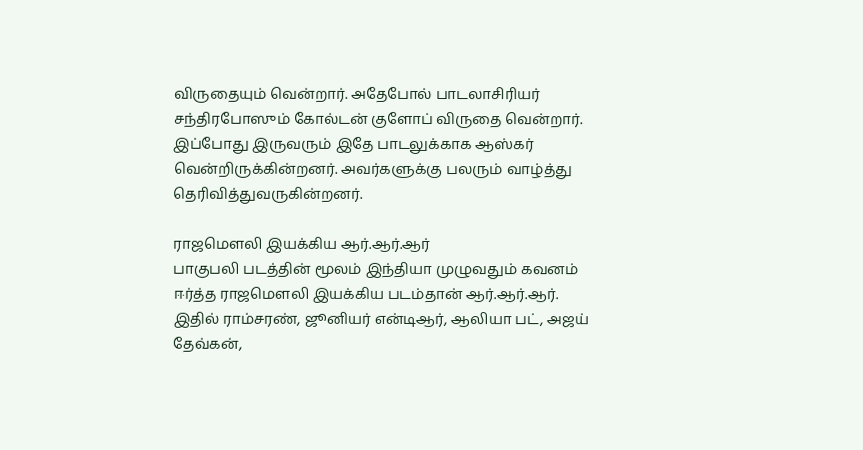விருதையும் வென்றார். அதேபோல் பாடலாசிரியர் சந்திரபோஸும் கோல்டன் குளோப் விருதை வென்றார். இப்போது இருவரும் இதே பாடலுக்காக ஆஸ்கர் வென்றிருக்கின்றனர். அவர்களுக்கு பலரும் வாழ்த்து தெரிவித்துவருகின்றனர்.

ராஜமௌலி இயக்கிய ஆர்.ஆர்.ஆர்
பாகுபலி படத்தின் மூலம் இந்தியா முழுவதும் கவனம் ஈர்த்த ராஜமௌலி இயக்கிய படம்தான் ஆர்.ஆர்.ஆர். இதில் ராம்சரண், ஜூனியர் என்டிஆர், ஆலியா பட், அஜய் தேவ்கன்,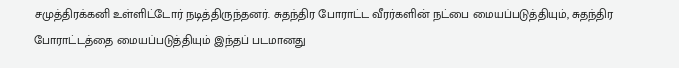சமுத்திரக்கனி உள்ளிட்டோர் நடித்திருந்தனர். சுதந்திர போராட்ட வீரர்களின் நட்பை மையப்படுத்தியும், சுதந்திர போராட்டத்தை மையப்படுத்தியும் இந்தப் படமானது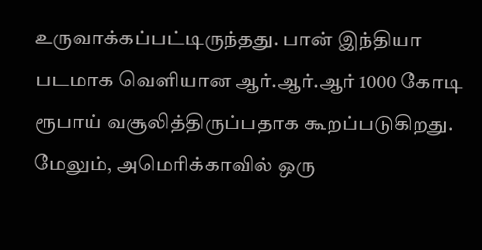உருவாக்கப்பட்டிருந்தது. பான் இந்தியா படமாக வெளியான ஆர்.ஆர்.ஆர் 1000 கோடி ரூபாய் வசூலித்திருப்பதாக கூறப்படுகிறது. மேலும், அமெரிக்காவில் ஒரு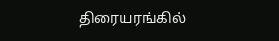திரையரங்கில்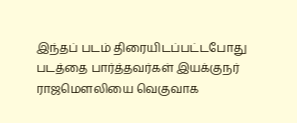இந்தப் படம் திரையிடப்பட்டபோது படத்தை பார்த்தவர்கள் இயக்குநர் ராஜமௌலியை வெகுவாக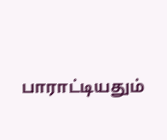பாராட்டியதும்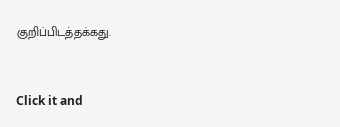குறிப்பிடத்தக்கது.


Click it and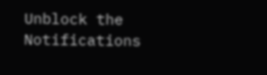Unblock the Notifications